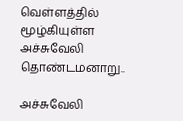வெள்ளத்தில் மூழ்கியுள்ள அச்சுவேலி தொண்டமனாறு..

அச்சுவேலி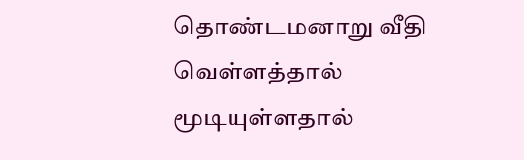தொண்டமனாறு வீதி வெள்ளத்தால் மூடியுள்ளதால்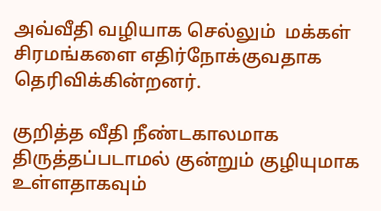அவ்வீதி வழியாக செல்லும்  மக்கள்  சிரமங்களை எதிர்நோக்குவதாக  தெரிவிக்கின்றனர்.

குறித்த வீதி நீண்டகாலமாக திருத்தப்படாமல் குன்றும் குழியுமாக உள்ளதாகவும்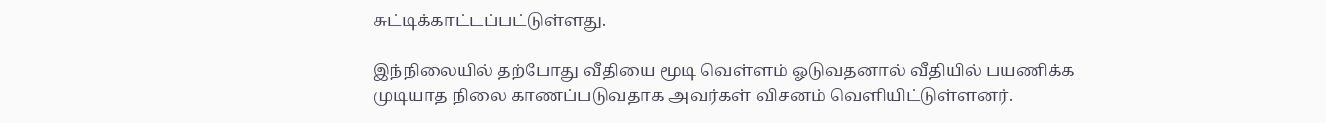சுட்டிக்காட்டப்பட்டுள்ளது.

இந்நிலையில் தற்போது வீதியை மூடி வெள்ளம் ஓடுவதனால் வீதியில் பயணிக்க முடியாத நிலை காணப்படுவதாக அவர்கள் விசனம் வெளியிட்டுள்ளனர்.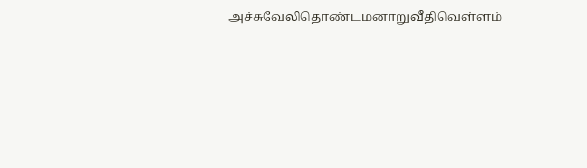அச்சுவேலிதொண்டமனாறுவீதிவெள்ளம்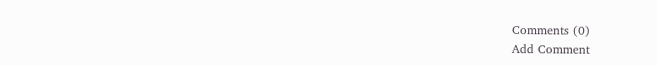Comments (0)
Add Comment